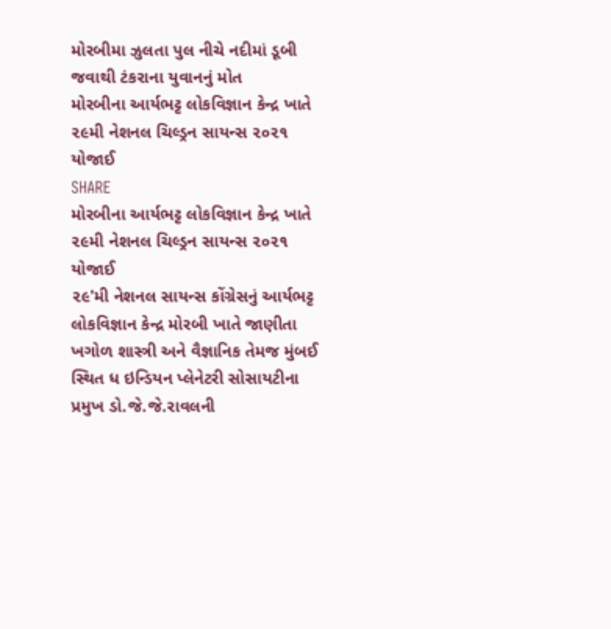મોરબીમા ઝુલતા પુલ નીચે નદીમાં ડૂબી જવાથી ટંકરાના યુવાનનું મોત
મોરબીના આર્યભટ્ટ લોકવિજ્ઞાન કેન્દ્ર ખાતે ૨૯મી નેશનલ ચિલ્ડ્રન સાયન્સ ૨૦૨૧ યોજાઈ
SHARE
મોરબીના આર્યભટ્ટ લોકવિજ્ઞાન કેન્દ્ર ખાતે ૨૯મી નેશનલ ચિલ્ડ્રન સાયન્સ ૨૦૨૧ યોજાઈ
૨૯'મી નેશનલ સાયન્સ કોંગ્રેસનું આર્યભટ્ટ લોકવિજ્ઞાન કેન્દ્ર મોરબી ખાતે જાણીતા ખગોળ શાસ્ત્રી અને વૈજ્ઞાનિક તેમજ મુંબઈ સ્થિત ધ ઇન્ડિયન પ્લેનેટરી સોસાયટીના પ્રમુખ ડો.જે.જે.રાવલની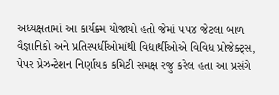અધ્યક્ષતામાં આ કાર્યક્ર્મ યોજાયો હતો જેમાં ૫૫૪ જેટલા બાળ વૈજ્ઞાનિકો અને પ્રતિસ્પર્ધીઓમાંથી વિદ્યાર્થીઓએ વિવિધ પ્રોજેક્ટ્સ, પેપર પ્રેઝન્ટેશન નિર્ણાયક કમિટી સમક્ષ રજુ કરેલ હતા આ પ્રસંગે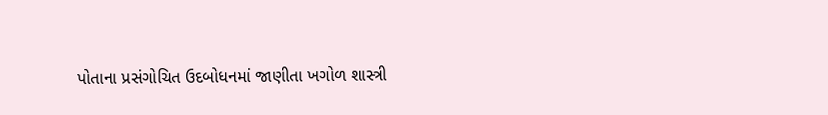પોતાના પ્રસંગોચિત ઉદબોધનમાં જાણીતા ખગોળ શાસ્ત્રી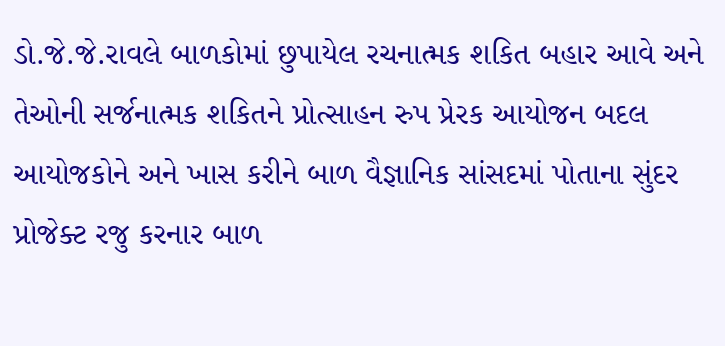ડો.જે.જે.રાવલે બાળકોમાં છુપાયેલ રચનાત્મક શકિત બહાર આવે અને તેઓની સર્જનાત્મક શકિતને પ્રોત્સાહન રુપ પ્રેરક આયોજન બદલ આયોજકોને અને ખાસ કરીને બાળ વૈજ્ઞાનિક સાંસદમાં પોતાના સુંદર પ્રોજેક્ટ રજુ કરનાર બાળ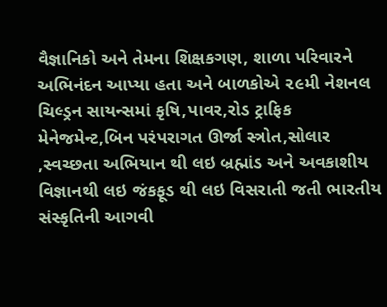વૈજ્ઞાનિકો અને તેમના શિક્ષકગણ, શાળા પરિવારને અભિનંદન આપ્યા હતા અને બાળકોએ ૨૯મી નેશનલ ચિલ્ડ્રન સાયન્સમાં કૃષિ,પાવર,રોડ ટ્રાફિક મેનેજમેન્ટ,બિન પરંપરાગત ઊર્જા સ્ત્રોત,સોલાર ,સ્વચ્છતા અભિયાન થી લઇ બ્રહ્માંડ અને અવકાશીય વિજ્ઞાનથી લઇ જંકફૂડ થી લઇ વિસરાતી જતી ભારતીય સંસ્કૃતિની આગવી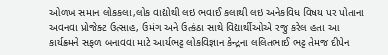ઓળખ સમાન લોકકલા,લોક વાદ્યોથી લઇ ભવાઈ કલાથી લઇ અનેકવિધ વિષય પર પોતાના અવનવા પ્રોજેક્ટ ઉત્સાહ, ઉમંગ અને ઉત્કંઠા સાથે વિદ્યાર્થીઓએ રજુ કરેલ હતા આ કાર્યક્ર્મને સફળ બનાવવા માટે આર્યભટ્ટ લોકવિજ્ઞાન કેન્દ્રના લલિતભાઈ ભટ્ટ તેમજ દીપેન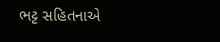ભટ્ટ સહિતનાએ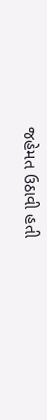જહેમત ઉઠાવી હતી